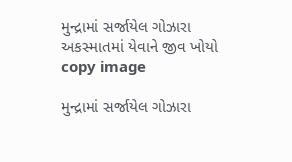મુન્દ્રામાં સર્જાયેલ ગોઝારા અકસ્માતમાં યેવાને જીવ ખોયો
copy image

મુન્દ્રામાં સર્જાયેલ ગોઝારા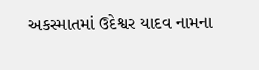અકસ્માતમાં ઉદેશ્વર યાદવ નામના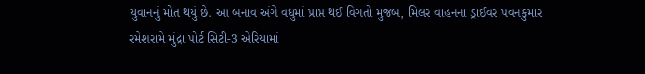યુવાનનું મોત થયું છે. આ બનાવ અંગે વધુમાં પ્રાપ્ત થઈ વિગતો મુજબ, મિલર વાહનના ડ્રાઈવર પવનકુમાર રમેશરામે મુંદ્રા પોર્ટ સિટી-3 એરિયામાં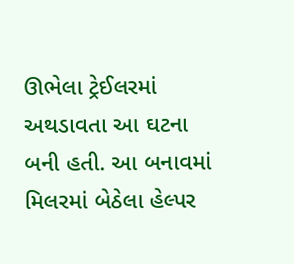ઊભેલા ટ્રેઈલરમાં અથડાવતા આ ઘટના બની હતી. આ બનાવમાં મિલરમાં બેઠેલા હેલ્પર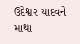ઉદેશ્વર યાદવને માથા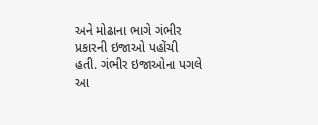અને મોઢાના ભાગે ગંભીર પ્રકારની ઇજાઓ પહોંચી હતી. ગંભીર ઇજાઓના પગલે આ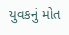યુવકનું મોત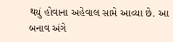થયું હોવાના અહેવાલ સામે આવ્યા છે. આ બનાવ અંગે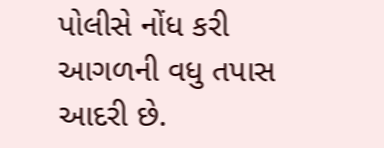પોલીસે નોંધ કરી આગળની વધુ તપાસ આદરી છે.